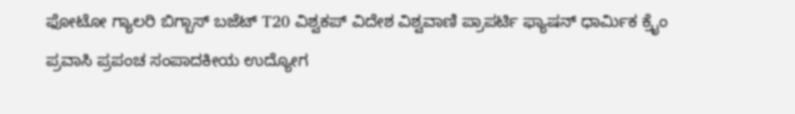ಫೋಟೋ ಗ್ಯಾಲರಿ ಬಿಗ್ಬಾಸ್ ಬಜೆಟ್ T20 ವಿಶ್ವಕಪ್ ವಿದೇಶ ವಿಶ್ವವಾಣಿ ಪ್ರಾಪರ್ಟಿ ಫ್ಯಾಷನ್ ಧಾರ್ಮಿಕ ಕ್ರೈಂ ಪ್ರವಾಸಿ ಪ್ರಪಂಚ ಸಂಪಾದಕೀಯ ಉದ್ಯೋಗ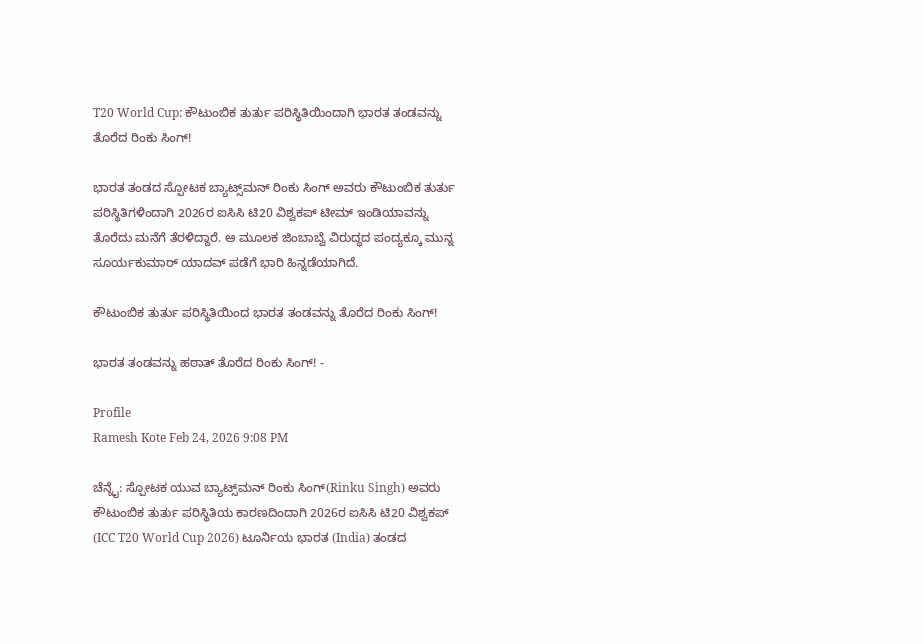T20 World Cup: ಕೌಟುಂಬಿಕ ತುರ್ತು ಪರಿಸ್ಥಿತಿಯಿಂದಾಗಿ ಭಾರತ ತಂಡವನ್ನು ತೊರೆದ ರಿಂಕು ಸಿಂಗ್!

ಭಾರತ ತಂಡದ ಸ್ಪೋಟಕ ಬ್ಯಾಟ್ಸ್‌ಮನ್‌ ರಿಂಕು ಸಿಂಗ್‌ ಅವರು ಕೌಟುಂಬಿಕ ತುರ್ತು ಪರಿಸ್ಥಿತಿಗಳಿಂದಾಗಿ 2026ರ ಐಸಿಸಿ ಟಿ20 ವಿಶ್ವಕಪ್‌ ಟೀಮ್‌ ಇಂಡಿಯಾವನ್ನು ತೊರೆದು ಮನೆಗೆ ತೆರಳಿದ್ದಾರೆ. ಆ ಮೂಲಕ ಜಿಂಬಾಬ್ವೆ ವಿರುದ್ಧದ ಪಂದ್ಯಕ್ಕೂ ಮುನ್ನ ಸೂರ್ಯಕುಮಾರ್‌ ಯಾದವ್‌ ಪಡೆಗೆ ಭಾರಿ ಹಿನ್ನಡೆಯಾಗಿದೆ.

ಕೌಟುಂಬಿಕ ತುರ್ತು ಪರಿಸ್ಥಿತಿಯಿಂದ ಭಾರತ ತಂಡವನ್ನು ತೊರೆದ ರಿಂಕು ಸಿಂಗ್‌!

ಭಾರತ ತಂಡವನ್ನು ಹಠಾತ್‌ ತೊರೆದ ರಿಂಕು ಸಿಂಗ್‌! -

Profile
Ramesh Kote Feb 24, 2026 9:08 PM

ಚೆನ್ನೈ: ಸ್ಪೋಟಕ ಯುವ ಬ್ಯಾಟ್ಸ್‌ಮನ್ ರಿಂಕು ಸಿಂಗ್(Rinku Singh) ಅವರು ಕೌಟುಂಬಿಕ ತುರ್ತು ಪರಿಸ್ಥಿತಿಯ ಕಾರಣದಿಂದಾಗಿ 2026ರ ಐಸಿಸಿ ಟಿ20 ವಿಶ್ವಕಪ್‌ (ICC T20 World Cup 2026) ಟೂರ್ನಿಯ ಭಾರತ (India) ತಂಡದ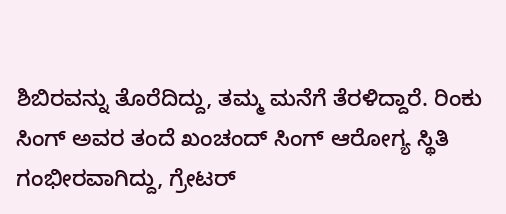ಶಿಬಿರವನ್ನು ತೊರೆದಿದ್ದು, ತಮ್ಮ ಮನೆಗೆ ತೆರಳಿದ್ದಾರೆ. ರಿಂಕು ಸಿಂಗ್ ಅವರ ತಂದೆ ಖಂಚಂದ್ ಸಿಂಗ್‌ ಆರೋಗ್ಯ ಸ್ಥಿತಿ ಗಂಭೀರವಾಗಿದ್ದು, ಗ್ರೇಟರ್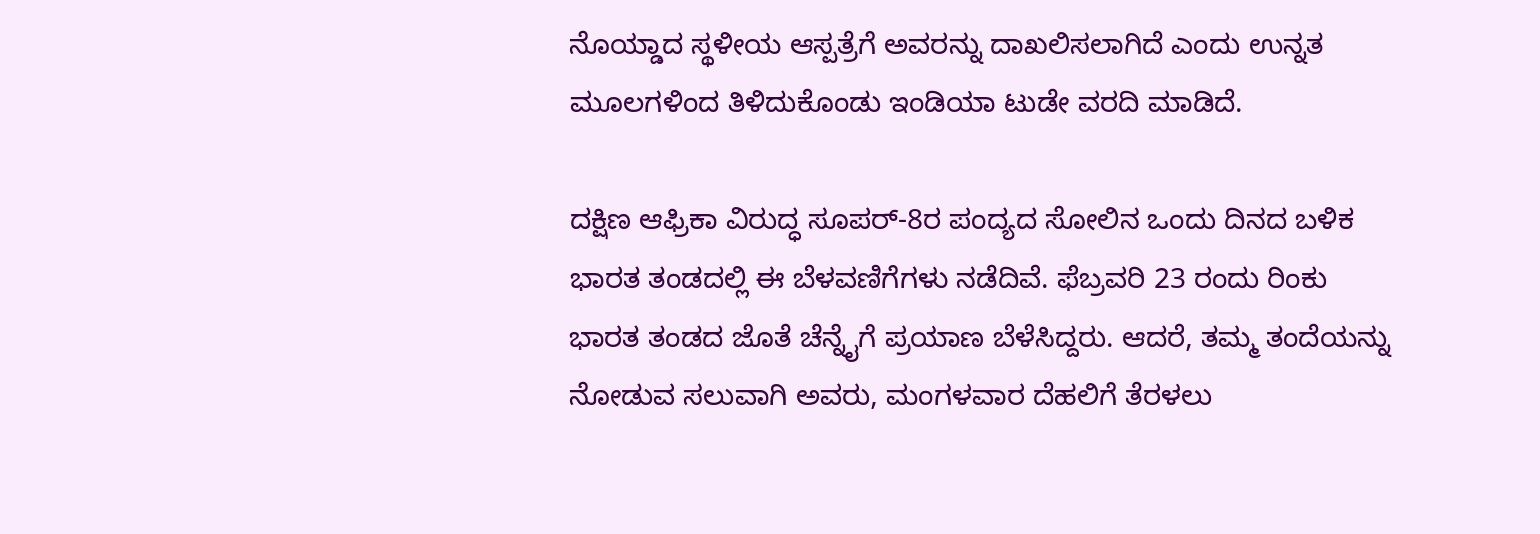ನೊಯ್ಡಾ‌ದ ಸ್ಥಳೀಯ ಆಸ್ಪತ್ರೆಗೆ ಅವರನ್ನು ದಾಖಲಿಸಲಾಗಿದೆ ಎಂದು ಉನ್ನತ ಮೂಲಗಳಿಂದ ತಿಳಿದುಕೊಂಡು ಇಂಡಿಯಾ ಟುಡೇ ವರದಿ ಮಾಡಿದೆ.

ದಕ್ಷಿಣ ಆಫ್ರಿಕಾ ವಿರುದ್ಧ ಸೂಪರ್‌-8ರ ಪಂದ್ಯದ ಸೋಲಿನ ಒಂದು ದಿನದ ಬಳಿಕ ಭಾರತ ತಂಡದಲ್ಲಿ ಈ ಬೆಳವಣಿಗೆಗಳು ನಡೆದಿವೆ. ಫೆಬ್ರವರಿ 23 ರಂದು ರಿಂಕು ಭಾರತ ತಂಡದ ಜೊತೆ ಚೆನ್ನೈಗೆ ಪ್ರಯಾಣ ಬೆಳೆಸಿದ್ದರು. ಆದರೆ, ತಮ್ಮ ತಂದೆಯನ್ನು ನೋಡುವ ಸಲುವಾಗಿ ಅವರು, ಮಂಗಳವಾರ ದೆಹಲಿಗೆ ತೆರಳಲು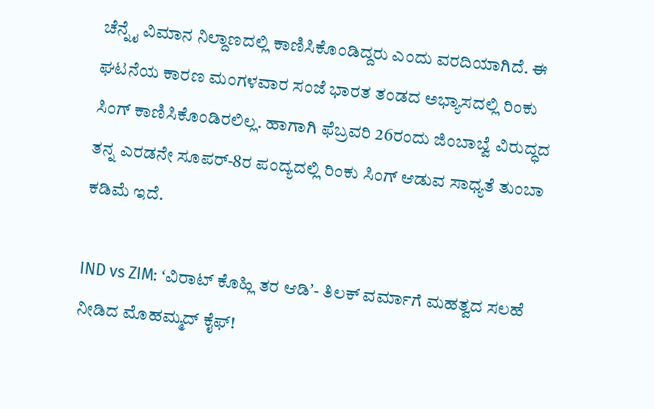ಚೆನ್ನೈ ವಿಮಾನ ನಿಲ್ದಾಣದಲ್ಲಿ ಕಾಣಿಸಿಕೊಂಡಿದ್ದರು ಎಂದು ವರದಿಯಾಗಿದೆ. ಈ ಘಟನೆಯ ಕಾರಣ ಮಂಗಳವಾರ ಸಂಜೆ ಭಾರತ ತಂಡದ ಅಭ್ಯಾಸದಲ್ಲಿ ರಿಂಕು ಸಿಂಗ್‌ ಕಾಣಿಸಿಕೊಂಡಿರಲಿಲ್ಲ. ಹಾಗಾಗಿ ಫೆಬ್ರವರಿ 26ರಂದು ಜಿಂಬಾಬ್ವೆ ವಿರುದ್ಧದ ತನ್ನ ಎರಡನೇ ಸೂಪರ್‌-8ರ ಪಂದ್ಯದಲ್ಲಿ ರಿಂಕು ಸಿಂಗ್ ಆಡುವ ಸಾಧ್ಯತೆ ತುಂಬಾ ಕಡಿಮೆ ಇದೆ.

IND vs ZIM: ʻವಿರಾಟ್‌ ಕೊಹ್ಲಿ ತರ ಆಡಿʼ- ತಿಲಕ್‌ ವರ್ಮಾಗೆ ಮಹತ್ವದ ಸಲಹೆ ನೀಡಿದ ಮೊಹಮ್ಮದ್‌ ಕೈಫ್‌!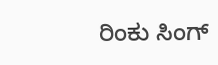ರಿಂಕು ಸಿಂಗ್‌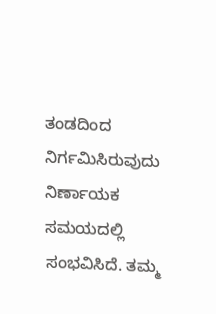ತಂಡದಿಂದ ನಿರ್ಗಮಿಸಿರುವುದು ನಿರ್ಣಾಯಕ ಸಮಯದಲ್ಲಿ ಸಂಭವಿಸಿದೆ. ತಮ್ಮ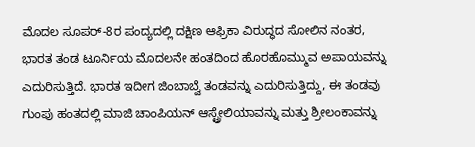ಮೊದಲ ಸೂಪರ್-8ರ ಪಂದ್ಯದಲ್ಲಿ ದಕ್ಷಿಣ ಆಫ್ರಿಕಾ ವಿರುದ್ಧದ ಸೋಲಿನ ನಂತರ, ಭಾರತ ತಂಡ ಟೂರ್ನಿಯ ಮೊದಲನೇ ಹಂತದಿಂದ ಹೊರಹೊಮ್ಮುವ ಅಪಾಯವನ್ನು ಎದುರಿಸುತ್ತಿದೆ. ಭಾರತ ಇದೀಗ ಜಿಂಬಾಬ್ವೆ ತಂಡವನ್ನು ಎದುರಿಸುತ್ತಿದ್ದು, ಈ ತಂಡವು ಗುಂಪು ಹಂತದಲ್ಲಿ ಮಾಜಿ ಚಾಂಪಿಯನ್ ಆಸ್ಟ್ರೇಲಿಯಾವನ್ನು ಮತ್ತು ಶ್ರೀಲಂಕಾವನ್ನು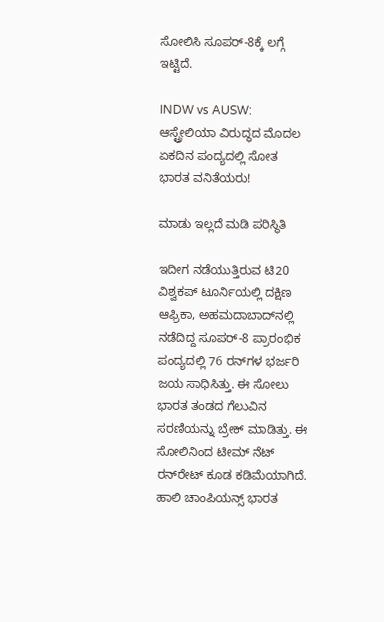ಸೋಲಿಸಿ ಸೂಪರ್-8ಕ್ಕೆ ಲಗ್ಗೆ ಇಟ್ಟಿದೆ.

INDW vs AUSW: ಆಸ್ಟ್ರೇಲಿಯಾ ವಿರುದ್ಧದ ಮೊದಲ ಏಕದಿನ ಪಂದ್ಯದಲ್ಲಿ ಸೋತ ಭಾರತ ವನಿತೆಯರು!

ಮಾಡು ಇಲ್ಲದೆ ಮಡಿ ಪರಿಸ್ಥಿತಿ

ಇದೀಗ ನಡೆಯುತ್ತಿರುವ ಟಿ20 ವಿಶ್ವಕಪ್‌ ಟೂರ್ನಿಯಲ್ಲಿ ದಕ್ಷಿಣ ಆಫ್ರಿಕಾ, ಅಹಮದಾಬಾದ್‌ನಲ್ಲಿ ನಡೆದಿದ್ದ ಸೂಪರ್-8 ಪ್ರಾರಂಭಿಕ ಪಂದ್ಯದಲ್ಲಿ 76 ರನ್‌ಗಳ ಭರ್ಜರಿ ಜಯ ಸಾಧಿಸಿತ್ತು. ಈ ಸೋಲು ಭಾರತ ತಂಡದ ಗೆಲುವಿನ ಸರಣಿಯನ್ನು ಬ್ರೇಕ್‌ ಮಾಡಿತ್ತು. ಈ ಸೋಲಿನಿಂದ ಟೀಮ್‌ ನೆಟ್‌ ರನ್‌ರೇಟ್‌ ಕೂಡ ಕಡಿಮೆಯಾಗಿದೆ. ಹಾಲಿ ಚಾಂಪಿಯನ್ಸ್‌ ಭಾರತ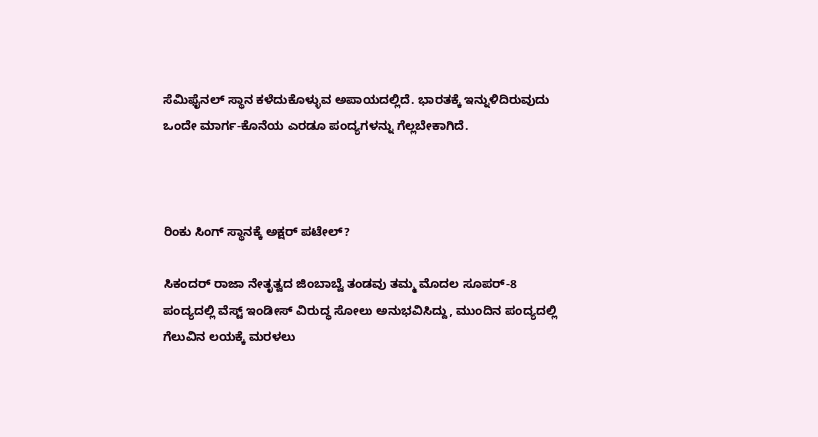ಸೆಮಿಫೈನಲ್ ಸ್ಥಾನ ಕಳೆದುಕೊಳ್ಳುವ ಅಪಾಯದಲ್ಲಿದೆ. ಭಾರತಕ್ಕೆ ಇನ್ನುಳಿದಿರುವುದು ಒಂದೇ ಮಾರ್ಗ-ಕೊನೆಯ ಎರಡೂ ಪಂದ್ಯಗಳನ್ನು ಗೆಲ್ಲಬೇಕಾಗಿದೆ.



ರಿಂಕು ಸಿಂಗ್‌ ಸ್ಥಾನಕ್ಕೆ ಅಕ್ಷರ್‌ ಪಟೇಲ್‌?

ಸಿಕಂದರ್ ರಾಜಾ ನೇತೃತ್ವದ ಜಿಂಬಾಬ್ವೆ ತಂಡವು ತಮ್ಮ ಮೊದಲ ಸೂಪರ್-8 ಪಂದ್ಯದಲ್ಲಿ ವೆಸ್ಟ್ ಇಂಡೀಸ್ ವಿರುದ್ಧ ಸೋಲು ಅನುಭವಿಸಿದ್ದು, ಮುಂದಿನ ಪಂದ್ಯದಲ್ಲಿ ಗೆಲುವಿನ ಲಯಕ್ಕೆ ಮರಳಲು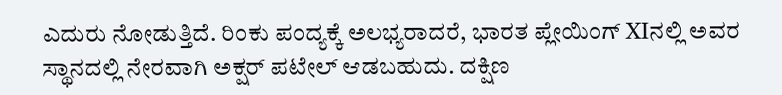ಎದುರು ನೋಡುತ್ತಿದೆ. ರಿಂಕು ಪಂದ್ಯಕ್ಕೆ ಅಲಭ್ಯರಾದರೆ, ಭಾರತ ಪ್ಲೇಯಿಂಗ್‌ XIನಲ್ಲಿ ಅವರ ಸ್ಥಾನದಲ್ಲಿ ನೇರವಾಗಿ ಅಕ್ಷರ್ ಪಟೇಲ್ ಆಡಬಹುದು. ದಕ್ಷಿಣ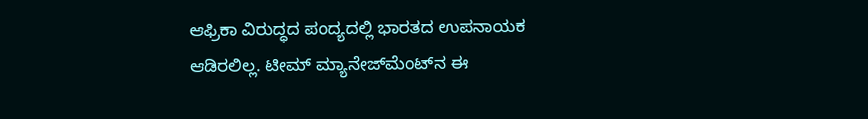ಆಫ್ರಿಕಾ ವಿರುದ್ಧದ ಪಂದ್ಯದಲ್ಲಿ ಭಾರತದ ಉಪನಾಯಕ ಆಡಿರಲಿಲ್ಲ. ಟೀಮ್‌ ಮ್ಯಾನೇಜ್‌ಮೆಂಟ್‌ನ ಈ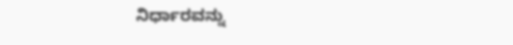ನಿರ್ಧಾರವನ್ನು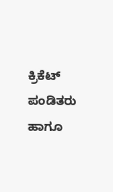ಕ್ರಿಕೆಟ್‌ ಪಂಡಿತರು ಹಾಗೂ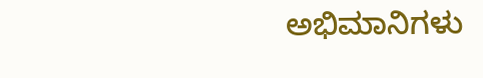ಅಭಿಮಾನಿಗಳು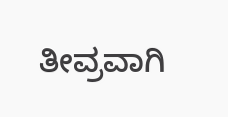ತೀವ್ರವಾಗಿ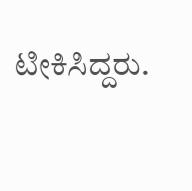ಟೀಕಿಸಿದ್ದರು.